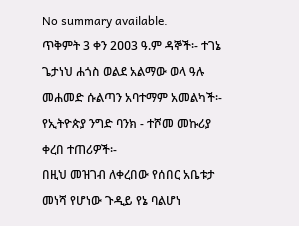No summary available.
ጥቅምት 3 ቀን 2ዐዐ3 ዓ.ም ዳኞች፡- ተገኔ ጌታነህ ሐጎስ ወልደ አልማው ወላ ዓሉ መሐመድ ሱልጣን አባተማም አመልካች፡- የኢትዮጵያ ንግድ ባንክ - ተሾመ መኩሪያ ቀረበ ተጠሪዎች፡-
በዚህ መዝገብ ለቀረበው የሰበር አቤቱታ መነሻ የሆነው ጉዲይ የኔ ባልሆነ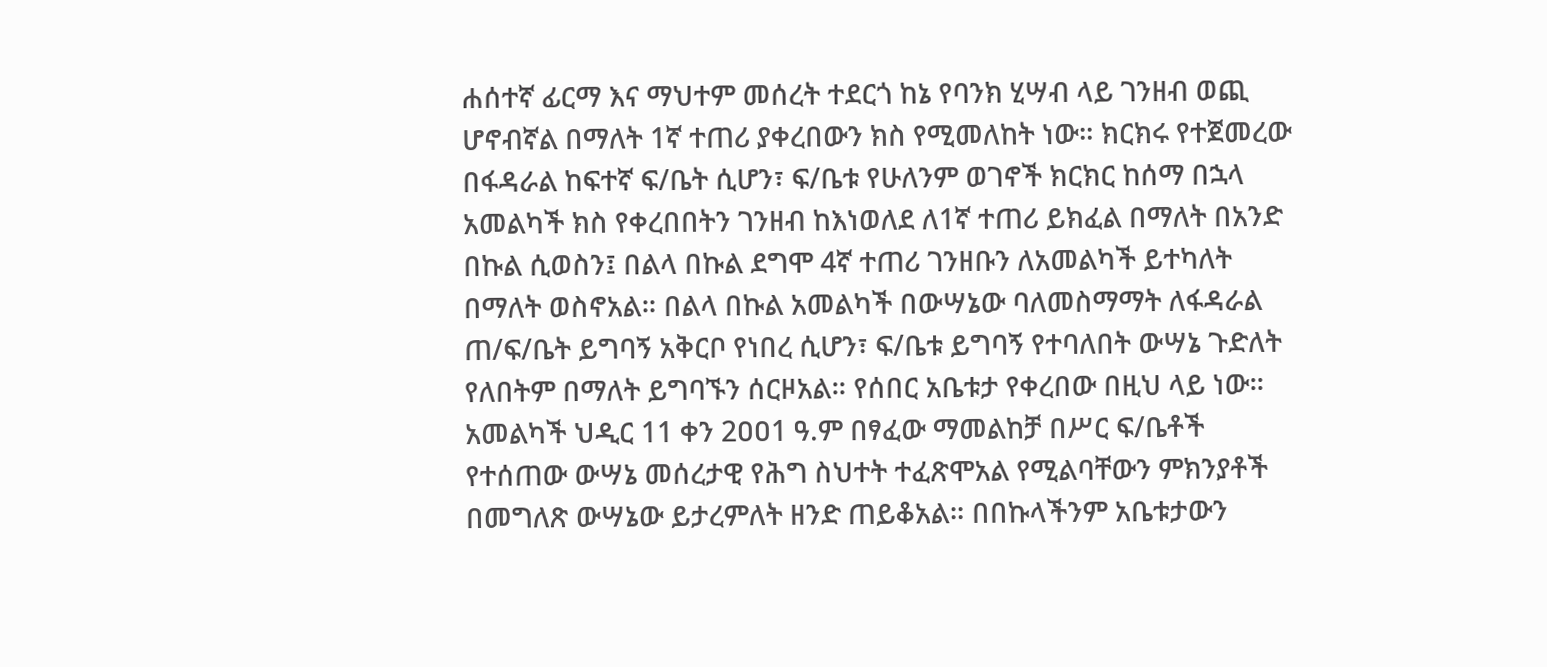ሐሰተኛ ፊርማ እና ማህተም መሰረት ተደርጎ ከኔ የባንክ ሂሣብ ላይ ገንዘብ ወጪ ሆኖብኛል በማለት 1ኛ ተጠሪ ያቀረበውን ክስ የሚመለከት ነው። ክርክሩ የተጀመረው በፋዳራል ከፍተኛ ፍ/ቤት ሲሆን፣ ፍ/ቤቱ የሁለንም ወገኖች ክርክር ከሰማ በኋላ አመልካች ክስ የቀረበበትን ገንዘብ ከእነወለደ ለ1ኛ ተጠሪ ይክፈል በማለት በአንድ በኩል ሲወስን፤ በልላ በኩል ደግሞ 4ኛ ተጠሪ ገንዘቡን ለአመልካች ይተካለት በማለት ወስኖአል። በልላ በኩል አመልካች በውሣኔው ባለመስማማት ለፋዳራል ጠ/ፍ/ቤት ይግባኝ አቅርቦ የነበረ ሲሆን፣ ፍ/ቤቱ ይግባኝ የተባለበት ውሣኔ ጉድለት የለበትም በማለት ይግባኙን ሰርዞአል። የሰበር አቤቱታ የቀረበው በዚህ ላይ ነው።
አመልካች ህዲር 11 ቀን 2ዐዐ1 ዓ.ም በፃፈው ማመልከቻ በሥር ፍ/ቤቶች የተሰጠው ውሣኔ መሰረታዊ የሕግ ስህተት ተፈጽሞአል የሚልባቸውን ምክንያቶች በመግለጽ ውሣኔው ይታረምለት ዘንድ ጠይቆአል። በበኩላችንም አቤቱታውን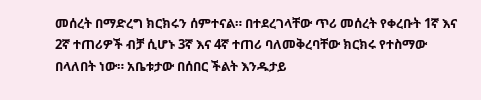መሰረት በማድረግ ክርክሩን ሰምተናል። በተደረገላቸው ጥሪ መሰረት የቀረቡት 1ኛ እና 2ኛ ተጠሪዎች ብቻ ሲሆኑ 3ኛ እና 4ኛ ተጠሪ ባለመቅረባቸው ክርክሩ የተስማው በላለበት ነው። አቤቱታው በሰበር ችልት እንዱታይ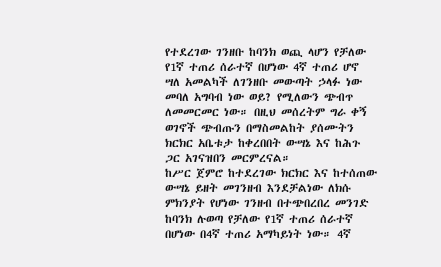የተደረገው ገንዘቡ ከባንክ ወጪ ላሆን የቻለው የ1ኛ ተጠሪ ሰራተኛ በሆነው 4ኛ ተጠሪ ሆኖ ሣለ አመልካች ለገንዘቡ መውጣት ኃላፉ ነው መባለ አግባብ ነው ወይ? የሚለውን ጭብጥ ለመመርመር ነው። በዚህ መሰረትም ግራ ቀኝ ወገኖች ጭብጡን በማስመልከት ያሰሙትን ክርክር አቤቱታ ከቀረበበት ውሣኔ እና ከሕጉ ጋር አገናዝበን መርምረናል።
ከሥር ጀምሮ ከተደረገው ክርክር እና ከተሰጠው ውሣኔ ይዘት መገንዘብ እንደቻልነው ለክሱ ምክንያት የሆነው ገንዘብ በተጭበረበረ መንገድ ከባንክ ሉወጣ የቻለው የ1ኛ ተጠሪ ሰራተኛ በሆነው በ4ኛ ተጠሪ አማካይነት ነው። 4ኛ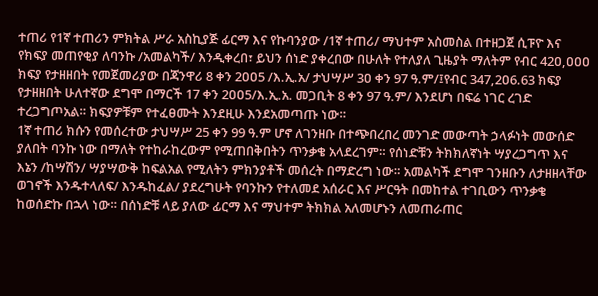ተጠሪ የ1ኛ ተጠሪን ምክትል ሥራ አስኪያጅ ፊርማ እና የኩባንያው /1ኛ ተጠሪ/ ማህተም አስመስል በተዘጋጀ ሲፑዮ እና የክፍያ መጠየቂያ ለባንኩ /አመልካች/ እንዲቀረበ፣ ይህን ሰነድ ያቀረበው በሁለት የተለያለ ጊዜያት ማለትም የብር 42ዐ,ዐዐዐ ክፍያ የታዘዘበት የመጀመሪያው በጃንዋሪ 8 ቀን 2ዐዐ5 /እ.ኢ.አ/ ታህሣሥ 3ዐ ቀን 97 ዓ.ም/፤የብር 347,2ዐ6.63 ክፍያ የታዘዘበት ሁለተኛው ደግሞ በማርች 17 ቀን 2ዐዐ5/እ.ኢ.አ. መጋቢት 8 ቀን 97 ዓ.ም/ እንደሆነ በፍሬ ነገር ረገድ ተረጋግጦአል። ክፍያዎቹም የተፈፀሙት እንደዚሁ እንደአመጣጡ ነው።
1ኛ ተጠሪ ክሱን የመሰረተው ታህሣሥ 25 ቀን 99 ዓ.ም ሆኖ ለገንዘቡ በተጭበረበረ መንገድ መውጣት ኃላፉነት መውሰድ ያለበት ባንኩ ነው በማለት የተከራከረውም የሚጠበቅበትን ጥንቃቄ አላደረገም። የሰነድቹን ትክክለኛነት ሣያረጋግጥ እና እኔን /ከሣሽን/ ሣያሣውቅ ከፍልአል የሚለትን ምክንያቶች መሰረት በማድረግ ነው። አመልካች ደግሞ ገንዘቡን ለታዘዘላቸው ወገኖች እንዱተላለፍ/ እንዱከፈል/ ያደረግሁት የባንኩን የተለመደ አሰራር እና ሥርዓት በመከተል ተገቢውን ጥንቃቄ ከወሰድኩ በኋላ ነው። በሰነድቹ ላይ ያለው ፊርማ እና ማህተም ትክክል አለመሆኑን ለመጠራጠር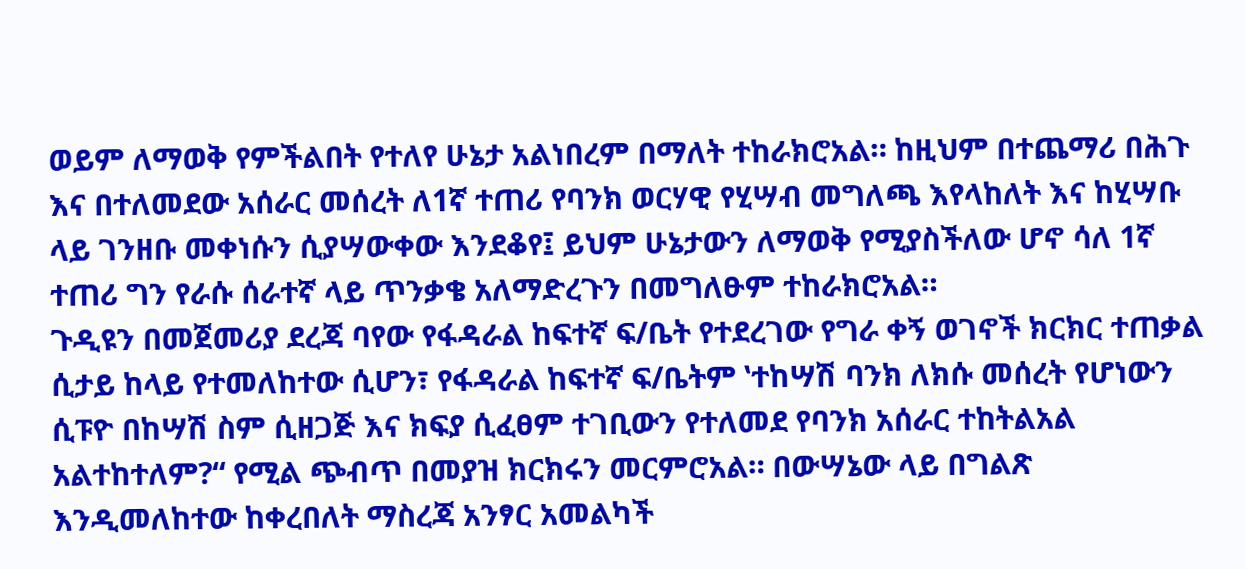ወይም ለማወቅ የምችልበት የተለየ ሁኔታ አልነበረም በማለት ተከራክሮአል። ከዚህም በተጨማሪ በሕጉ እና በተለመደው አሰራር መሰረት ለ1ኛ ተጠሪ የባንክ ወርሃዊ የሂሣብ መግለጫ እየላከለት እና ከሂሣቡ ላይ ገንዘቡ መቀነሱን ሲያሣውቀው እንደቆየ፤ ይህም ሁኔታውን ለማወቅ የሚያስችለው ሆኖ ሳለ 1ኛ ተጠሪ ግን የራሱ ሰራተኛ ላይ ጥንቃቄ አለማድረጉን በመግለፁም ተከራክሮአል።
ጉዲዩን በመጀመሪያ ደረጃ ባየው የፋዳራል ከፍተኛ ፍ/ቤት የተደረገው የግራ ቀኝ ወገኖች ክርክር ተጠቃል ሲታይ ከላይ የተመለከተው ሲሆን፣ የፋዳራል ከፍተኛ ፍ/ቤትም ‛ተከሣሽ ባንክ ለክሱ መሰረት የሆነውን ሲፑዮ በከሣሽ ስም ሲዘጋጅ እና ክፍያ ሲፈፀም ተገቢውን የተለመደ የባንክ አሰራር ተከትልአል አልተከተለም?“ የሚል ጭብጥ በመያዝ ክርክሩን መርምሮአል። በውሣኔው ላይ በግልጽ እንዲመለከተው ከቀረበለት ማስረጃ አንፃር አመልካች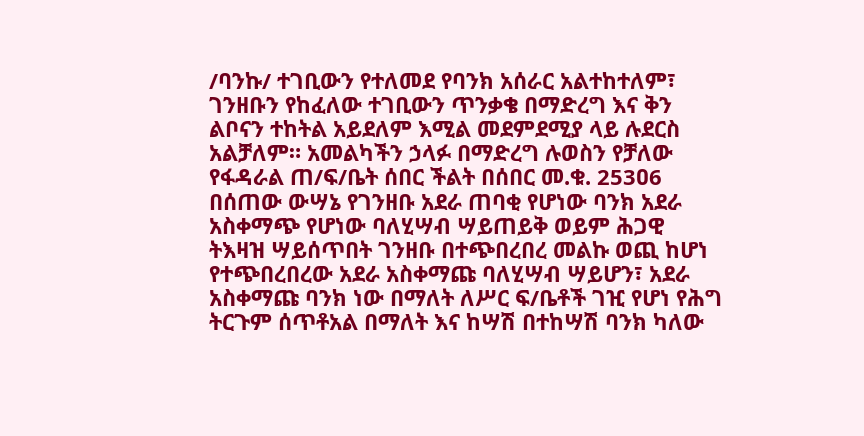/ባንኩ/ ተገቢውን የተለመደ የባንክ አሰራር አልተከተለም፣ ገንዘቡን የከፈለው ተገቢውን ጥንቃቄ በማድረግ እና ቅን ልቦናን ተከትል አይደለም እሚል መደምደሚያ ላይ ሉደርስ አልቻለም። አመልካችን ኃላፉ በማድረግ ሉወስን የቻለው የፋዳራል ጠ/ፍ/ቤት ሰበር ችልት በሰበር መ.ቁ. 253ዐ6 በሰጠው ውሣኔ የገንዘቡ አደራ ጠባቂ የሆነው ባንክ አደራ አስቀማጭ የሆነው ባለሂሣብ ሣይጠይቅ ወይም ሕጋዊ ትእዛዝ ሣይሰጥበት ገንዘቡ በተጭበረበረ መልኩ ወጪ ከሆነ የተጭበረበረው አደራ አስቀማጩ ባለሂሣብ ሣይሆን፣ አደራ አስቀማጩ ባንክ ነው በማለት ለሥር ፍ/ቤቶች ገዢ የሆነ የሕግ ትርጉም ሰጥቶአል በማለት እና ከሣሽ በተከሣሽ ባንክ ካለው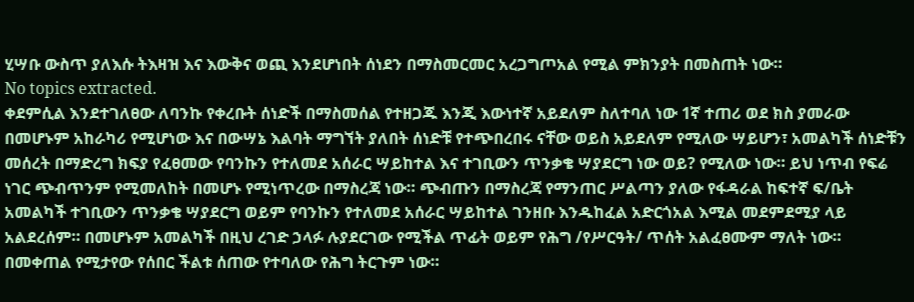ሂሣቡ ውስጥ ያለእሱ ትእዛዝ እና እውቅና ወጪ እንደሆነበት ሰነደን በማስመርመር አረጋግጦአል የሚል ምክንያት በመስጠት ነው።
No topics extracted.
ቀደምሲል እንደተገለፀው ለባንኩ የቀረቡት ሰነድች በማስመሰል የተዘጋጁ እንጂ እውነተኛ አይደለም ስለተባለ ነው 1ኛ ተጠሪ ወደ ክስ ያመራው በመሆኑም አከራካሪ የሚሆነው እና በውሣኔ እልባት ማግኘት ያለበት ሰነድቹ የተጭበረበሩ ናቸው ወይስ አይደለም የሚለው ሣይሆን፣ አመልካች ሰነድቹን መሰረት በማድረግ ክፍያ የፈፀመው የባንኩን የተለመደ አሰራር ሣይከተል እና ተገቢውን ጥንቃቄ ሣያደርግ ነው ወይ? የሚለው ነው። ይህ ነጥብ የፍሬ ነገር ጭብጥንም የሚመለከት በመሆኑ የሚነጥረው በማስረጃ ነው። ጭብጡን በማስረጃ የማንጠር ሥልጣን ያለው የፋዳራል ከፍተኛ ፍ/ቤት አመልካች ተገቢውን ጥንቃቄ ሣያደርግ ወይም የባንኩን የተለመደ አሰራር ሣይከተል ገንዘቡ እንዱከፈል አድርጎአል እሚል መደምደሚያ ላይ አልደረሰም። በመሆኑም አመልካች በዚህ ረገድ ኃላፉ ሉያደርገው የሚችል ጥፊት ወይም የሕግ /የሥርዓት/ ጥሰት አልፈፀሙም ማለት ነው።
በመቀጠል የሚታየው የሰበር ችልቱ ሰጠው የተባለው የሕግ ትርጉም ነው።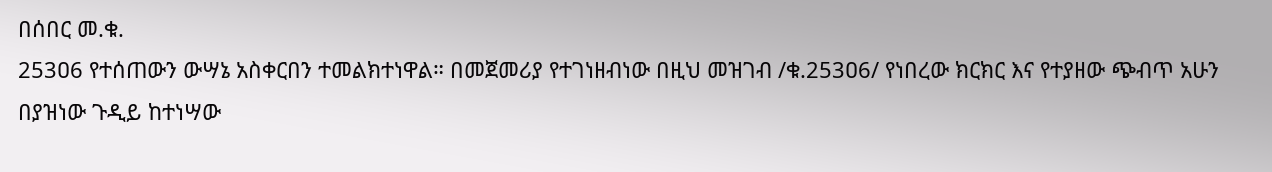በሰበር መ.ቁ.
253ዐ6 የተሰጠውን ውሣኔ አስቀርበን ተመልክተነዋል። በመጀመሪያ የተገነዘብነው በዚህ መዝገብ /ቁ.253ዐ6/ የነበረው ክርክር እና የተያዘው ጭብጥ አሁን በያዝነው ጉዲይ ከተነሣው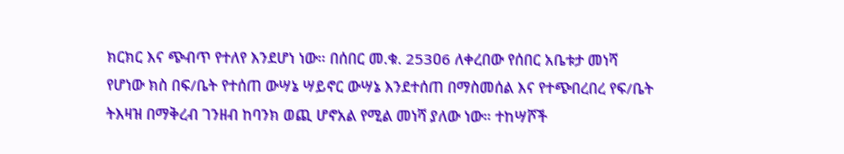ክርክር እና ጭብጥ የተለየ እንደሆነ ነው። በሰበር መ.ቁ. 253ዐ6 ለቀረበው የሰበር አቤቱታ መነሻ የሆነው ክስ በፍ/ቤት የተሰጠ ውሣኔ ሣይኖር ውሣኔ እንደተሰጠ በማስመሰል እና የተጭበረበረ የፍ/ቤት ትእዛዝ በማቅረብ ገንዘብ ከባንክ ወጪ ሆኖአል የሚል መነሻ ያለው ነው። ተከሣሾች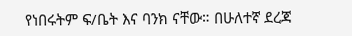የነበሩትም ፍ/ቤት እና ባንክ ናቸው። በሁለተኛ ደረጃ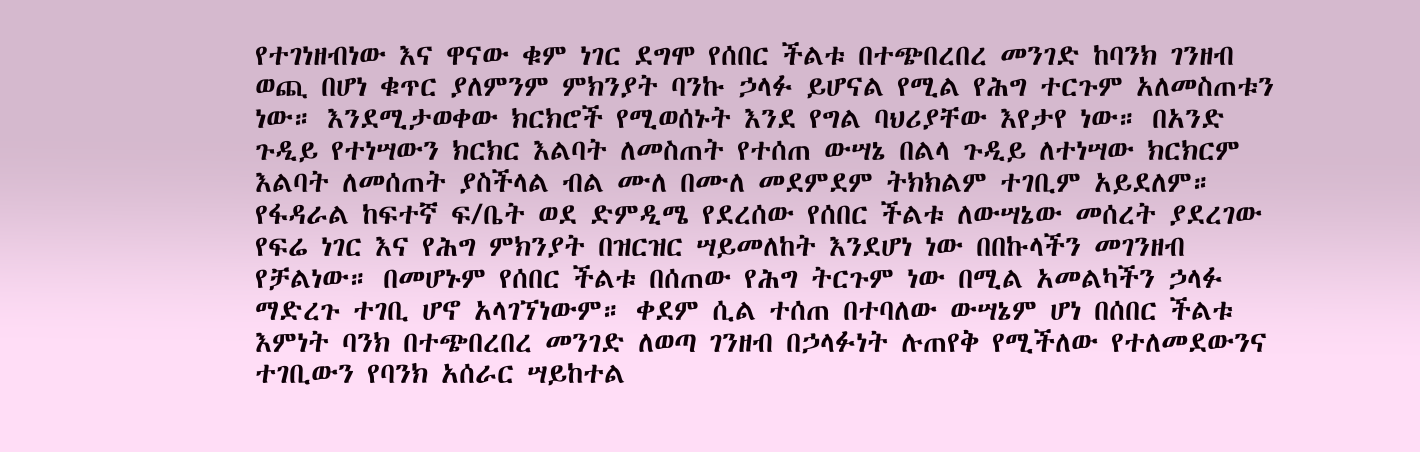የተገነዘብነው እና ዋናው ቁም ነገር ደግሞ የሰበር ችልቱ በተጭበረበረ መንገድ ከባንክ ገንዘብ ወጪ በሆነ ቁጥር ያለምንም ምክንያት ባንኩ ኃላፉ ይሆናል የሚል የሕግ ተርጉም አለመስጠቱን ነው። እንደሚታወቀው ክርክሮች የሚወሰኑት እንደ የግል ባህሪያቸው እየታየ ነው። በአንድ ጉዲይ የተነሣውን ክርክር እልባት ለመስጠት የተሰጠ ውሣኔ በልላ ጉዲይ ለተነሣው ክርክርም እልባት ለመሰጠት ያስችላል ብል ሙለ በሙለ መደምደም ትክክልም ተገቢም አይደለም። የፋዳራል ከፍተኛ ፍ/ቤት ወደ ድምዲሜ የደረሰው የሰበር ችልቱ ለውሣኔው መሰረት ያደረገው የፍሬ ነገር እና የሕግ ምክንያት በዝርዝር ሣይመለከት እንደሆነ ነው በበኩላችን መገንዘብ የቻልነው። በመሆኑም የሰበር ችልቱ በሰጠው የሕግ ትርጉም ነው በሚል አመልካችን ኃላፉ ማድረጉ ተገቢ ሆኖ አላገኘነውም። ቀደም ሲል ተሰጠ በተባለው ውሣኔም ሆነ በሰበር ችልቱ እምነት ባንክ በተጭበረበረ መንገድ ለወጣ ገንዘብ በኃላፉነት ሉጠየቅ የሚችለው የተለመደውንና ተገቢውን የባንክ አሰራር ሣይከተል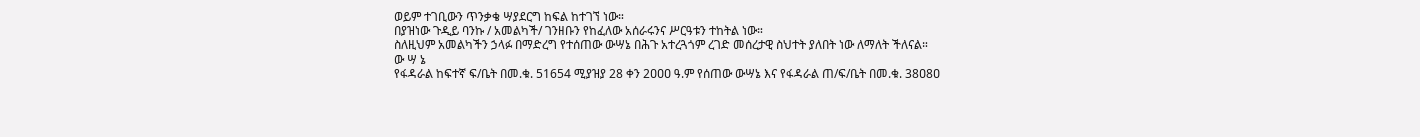ወይም ተገቢውን ጥንቃቄ ሣያደርግ ከፍል ከተገኘ ነው።
በያዝነው ጉዲይ ባንኩ / አመልካች/ ገንዘቡን የከፈለው አሰራሩንና ሥርዓቱን ተከትል ነው።
ስለዚህም አመልካችን ኃላፉ በማድረግ የተሰጠው ውሣኔ በሕጉ አተረጓጎም ረገድ መሰረታዊ ስህተት ያለበት ነው ለማለት ችለናል።
ው ሣ ኔ
የፋዳራል ከፍተኛ ፍ/ቤት በመ.ቁ. 51654 ሚያዝያ 28 ቀን 2ዐዐዐ ዓ.ም የሰጠው ውሣኔ እና የፋዳራል ጠ/ፍ/ቤት በመ.ቁ. 38ዐ8ዐ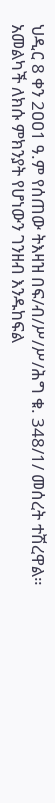ህዲር 8 ቀን 2ዐዐ1 ዓ.ም የሰጠው ትእዛዝ በፍ/ብ/ሥ/ሥ/ሕግ ቁ. 348/1/ መሰረት ተሽረዋል።
አመልካች ለክሱ ምክንያት የሆነውን ገንዘብ እንዱከፍል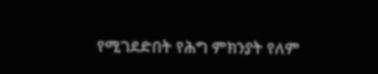የሚገደድበት የሕግ ምክንያት የለም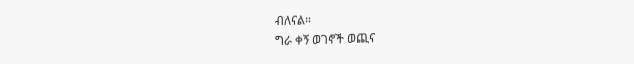ብለናል።
ግራ ቀኝ ወገኖች ወጪና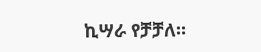ኪሣራ የቻቻለ።